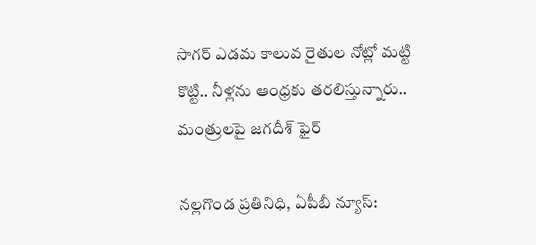సాగర్‌ ఎడమ కాలువ రైతుల నోట్లో మట్టి కొట్టి.. నీళ్లను ఆంధ్రకు తరలిస్తున్నారు.. మంత్రులపై జగదీశ్‌ ఫైర్‌

నల్లగొండ ప్రతినిధి, ఏపీబీ న్యూస్: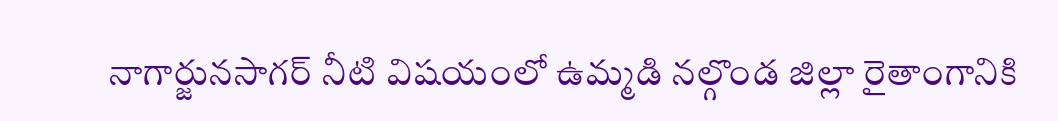నాగార్జునసాగర్ నీటి విషయంలో ఉమ్మడి నల్గొండ జిల్లా రైతాంగానికి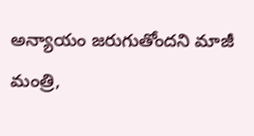అన్యాయం జరుగుతోందని మాజీ మంత్రి,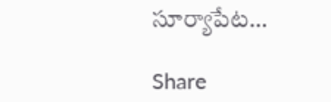సూర్యాపేట…

Share